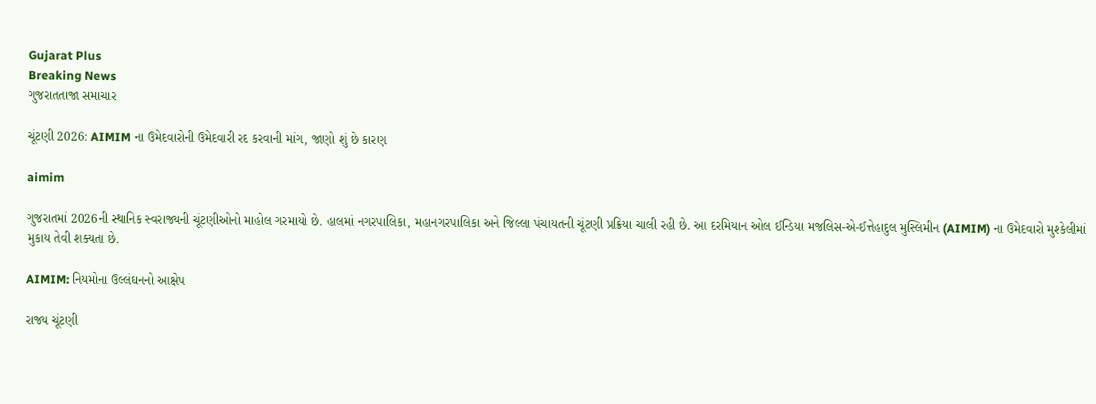Gujarat Plus
Breaking News
ગુજરાતતાજા સમાચાર

ચૂંટણી 2026: AIMIM ના ઉમેદવારોની ઉમેદવારી રદ કરવાની માંગ, જાણો શું છે કારણ

aimim

ગુજરાતમાં 2026ની સ્થાનિક સ્વરાજ્યની ચૂંટણીઓનો માહોલ ગરમાયો છે. હાલમાં નગરપાલિકા, મહાનગરપાલિકા અને જિલ્લા પંચાયતની ચૂંટણી પ્રક્રિયા ચાલી રહી છે. આ દરમિયાન ઓલ ઈન્ડિયા મજલિસ-એ-ઈત્તેહાદુલ મુસ્લિમીન (AIMIM) ના ઉમેદવારો મુશ્કેલીમાં મુકાય તેવી શક્યતા છે.

AIMIM: નિયમોના ઉલ્લંઘનનો આક્ષેપ

રાજ્ય ચૂંટણી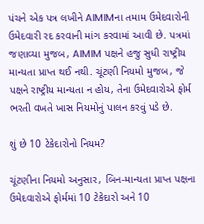પંચને એક પત્ર લખીને AIMIMના તમામ ઉમેદવારોની ઉમેદવારી રદ કરવાની માંગ કરવામાં આવી છે. પત્રમાં જણાવ્યા મુજબ, AIMIM પક્ષને હજુ સુધી રાષ્ટ્રીય માન્યતા પ્રાપ્ત થઈ નથી. ચૂંટણી નિયમો મુજબ, જે પક્ષને રાષ્ટ્રીય માન્યતા ન હોય, તેના ઉમેદવારોએ ફોર્મ ભરતી વખતે ખાસ નિયમોનું પાલન કરવું પડે છે.

શું છે 10 ટેકેદારોનો નિયમ?

ચૂંટણીના નિયમો અનુસાર, બિન-માન્યતા પ્રાપ્ત પક્ષના ઉમેદવારોએ ફોર્મમાં 10 ટેકેદારો અને 10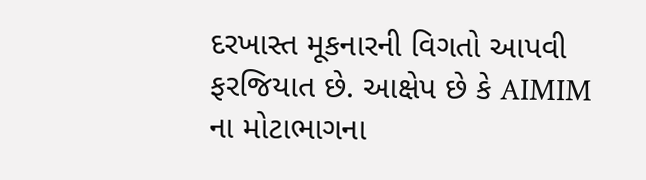દરખાસ્ત મૂકનારની વિગતો આપવી ફરજિયાત છે. આક્ષેપ છે કે AIMIM ના મોટાભાગના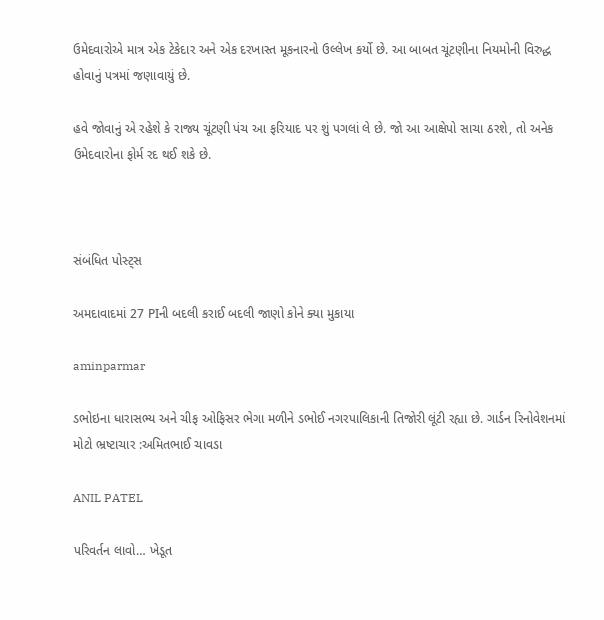ઉમેદવારોએ માત્ર એક ટેકેદાર અને એક દરખાસ્ત મૂકનારનો ઉલ્લેખ કર્યો છે. આ બાબત ચૂંટણીના નિયમોની વિરુદ્ધ હોવાનું પત્રમાં જણાવાયું છે.

હવે જોવાનું એ રહેશે કે રાજ્ય ચૂંટણી પંચ આ ફરિયાદ પર શું પગલાં લે છે. જો આ આક્ષેપો સાચા ઠરશે, તો અનેક ઉમેદવારોના ફોર્મ રદ થઈ શકે છે.



સંબંધિત પોસ્ટ્સ

અમદાવાદમાં 27 PIની બદલી કરાઈ બદલી જાણો કોને ક્યા મુકાયા

aminparmar

ડભોઇના ધારાસભ્ય અને ચીફ ઓફિસર ભેગા મળીને ડભોઈ નગરપાલિકાની તિજોરી લૂંટી રહ્યા છે. ગાર્ડન રિનોવેશનમાં મોટો ભ્રષ્ટાચાર :અમિતભાઈ ચાવડા

ANIL PATEL

પરિવર્તન લાવો… ખેડૂત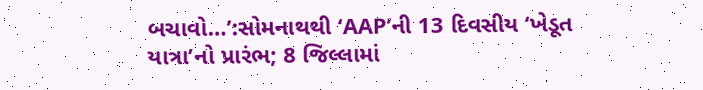બચાવો…’:સોમનાથથી ‘AAP’ની 13 દિવસીય ‘ખેડૂત યાત્રા’નો પ્રારંભ; 8 જિલ્લામાં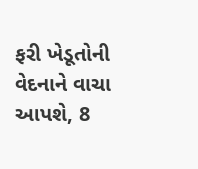ફરી ખેડૂતોની વેદનાને વાચા આપશે, 8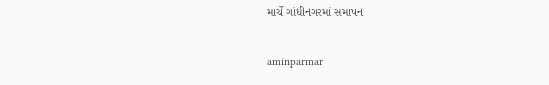માર્ચે ગાંધીનગરમાં સમાપન

aminparmar